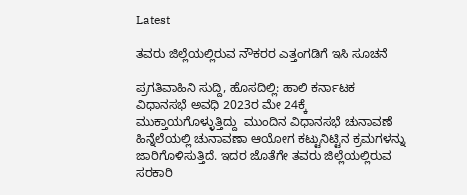Latest

ತವರು ಜಿಲ್ಲೆಯಲ್ಲಿರುವ ನೌಕರರ ಎತ್ತಂಗಡಿಗೆ ಇಸಿ ಸೂಚನೆ

ಪ್ರಗತಿವಾಹಿನಿ ಸುದ್ದಿ, ಹೊಸದಿಲ್ಲಿ: ಹಾಲಿ ಕರ್ನಾಟಕ ವಿಧಾನಸಭೆ ಅವಧಿ 2023ರ ಮೇ 24ಕ್ಕೆ ಮುಕ್ತಾಯಗೊಳ್ಳುತ್ತಿದ್ದು  ಮುಂದಿನ ವಿಧಾನಸಭೆ ಚುನಾವಣೆ ಹಿನ್ನೆಲೆಯಲ್ಲಿ ಚುನಾವಣಾ ಆಯೋಗ ಕಟ್ಟುನಿಟ್ಟಿನ ಕ್ರಮಗಳನ್ನು ಜಾರಿಗೊಳಿಸುತ್ತಿದೆ. ಇದರ ಜೊತೆಗೇ ತವರು ಜಿಲ್ಲೆಯಲ್ಲಿರುವ ಸರಕಾರಿ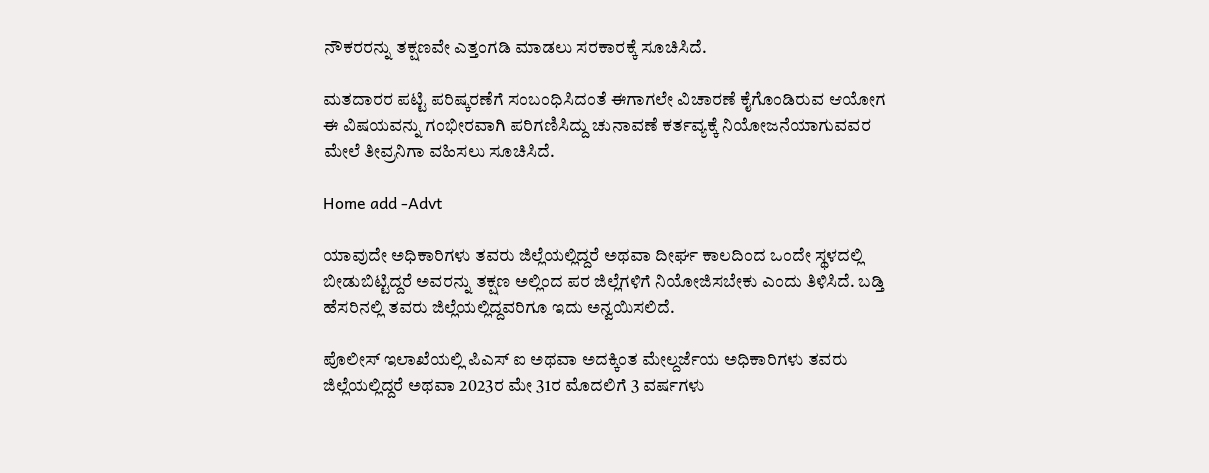ನೌಕರರನ್ನು ತಕ್ಷಣವೇ ಎತ್ತಂಗಡಿ ಮಾಡಲು ಸರಕಾರಕ್ಕೆ ಸೂಚಿಸಿದೆ.

ಮತದಾರರ ಪಟ್ಟಿ ಪರಿಷ್ಕರಣೆಗೆ ಸಂಬಂಧಿಸಿದಂತೆ ಈಗಾಗಲೇ ವಿಚಾರಣೆ ಕೈಗೊಂಡಿರುವ ಆಯೋಗ ಈ ವಿಷಯವನ್ನು ಗಂಭೀರವಾಗಿ ಪರಿಗಣಿಸಿದ್ದು ಚುನಾವಣೆ ಕರ್ತವ್ಯಕ್ಕೆ ನಿಯೋಜನೆಯಾಗುವವರ ಮೇಲೆ ತೀವ್ರನಿಗಾ ವಹಿಸಲು ಸೂಚಿಸಿದೆ.

Home add -Advt

ಯಾವುದೇ ಅಧಿಕಾರಿಗಳು ತವರು ಜಿಲ್ಲೆಯಲ್ಲಿದ್ದರೆ ಅಥವಾ ದೀರ್ಘ ಕಾಲದಿಂದ ಒಂದೇ ಸ್ಥಳದಲ್ಲಿ ಬೀಡುಬಿಟ್ಟಿದ್ದರೆ ಅವರನ್ನು ತಕ್ಷಣ ಅಲ್ಲಿಂದ ಪರ ಜಿಲ್ಲೆಗಳಿಗೆ ನಿಯೋಜಿಸಬೇಕು ಎಂದು ತಿಳಿಸಿದೆ. ಬಡ್ತಿ ಹೆಸರಿನಲ್ಲಿ ತವರು ಜಿಲ್ಲೆಯಲ್ಲಿದ್ದವರಿಗೂ ಇದು ಅನ್ವಯಿಸಲಿದೆ.

ಪೊಲೀಸ್ ಇಲಾಖೆಯಲ್ಲಿ ಪಿಎಸ್ ಐ ಅಥವಾ ಅದಕ್ಕಿಂತ ಮೇಲ್ದರ್ಜೆಯ ಅಧಿಕಾರಿಗಳು ತವರು ಜಿಲ್ಲೆಯಲ್ಲಿದ್ದರೆ ಅಥವಾ 2023ರ ಮೇ 31ರ ಮೊದಲಿಗೆ 3 ವರ್ಷಗಳು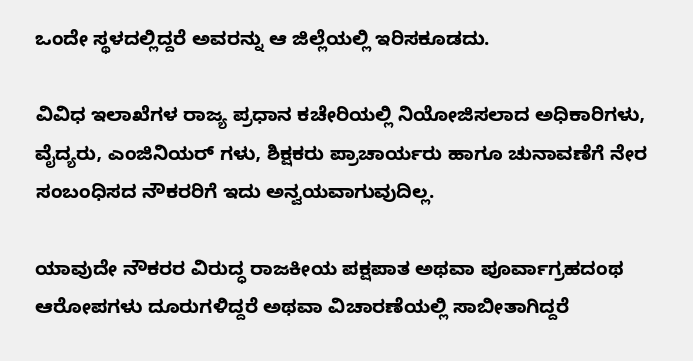ಒಂದೇ ಸ್ಥಳದಲ್ಲಿದ್ದರೆ ಅವರನ್ನು ಆ ಜಿಲ್ಲೆಯಲ್ಲಿ ಇರಿಸಕೂಡದು.

ವಿವಿಧ ಇಲಾಖೆಗಳ ರಾಜ್ಯ ಪ್ರಧಾನ ಕಚೇರಿಯಲ್ಲಿ ನಿಯೋಜಿಸಲಾದ ಅಧಿಕಾರಿಗಳು, ವೈದ್ಯರು, ಎಂಜಿನಿಯರ್ ಗಳು, ಶಿಕ್ಷಕರು ಪ್ರಾಚಾರ್ಯರು ಹಾಗೂ ಚುನಾವಣೆಗೆ ನೇರ ಸಂಬಂಧಿಸದ ನೌಕರರಿಗೆ ಇದು ಅನ್ವಯವಾಗುವುದಿಲ್ಲ.

ಯಾವುದೇ ನೌಕರರ ವಿರುದ್ಧ ರಾಜಕೀಯ ಪಕ್ಷಪಾತ ಅಥವಾ ಪೂರ್ವಾಗ್ರಹದಂಥ ಆರೋಪಗಳು ದೂರುಗಳಿದ್ದರೆ ಅಥವಾ ವಿಚಾರಣೆಯಲ್ಲಿ ಸಾಬೀತಾಗಿದ್ದರೆ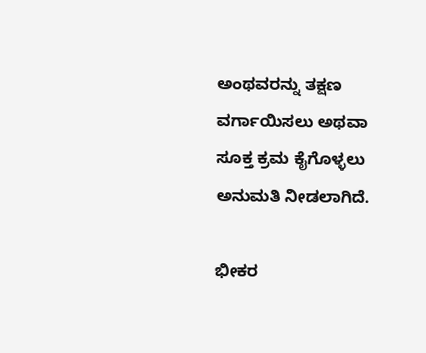ಅಂಥವರನ್ನು ತಕ್ಷಣ ವರ್ಗಾಯಿಸಲು ಅಥವಾ ಸೂಕ್ತ ಕ್ರಮ ಕೈಗೊಳ್ಳಲು ಅನುಮತಿ ನೀಡಲಾಗಿದೆ.

ಭೀಕರ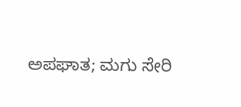ಅಪಘಾತ; ಮಗು ಸೇರಿ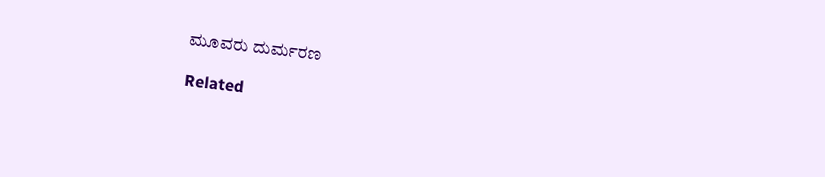ಮೂವರು ದುರ್ಮರಣ

Related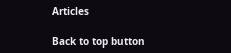Articles

Back to top button